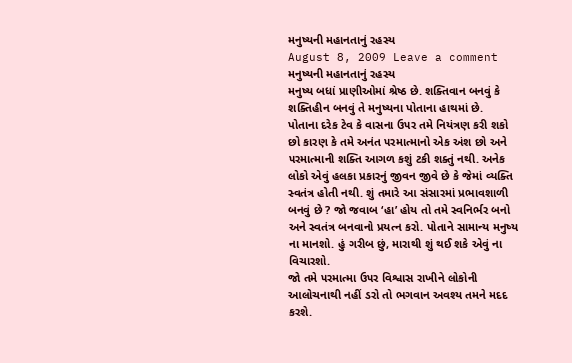મનુષ્યની મહાનતાનું રહસ્ય
August 8, 2009 Leave a comment
મનુષ્યની મહાનતાનું રહસ્ય
મનુષ્ય બધાં પ્રાણીઓમાં શ્રેષ્ઠ છે. શક્તિવાન બનવું કે શક્તિહીન બનવું તે મનુષ્યના પોતાના હાથમાં છે.
પોતાના દરેક ટેવ કે વાસના ઉ૫ર તમે નિયંત્રણ કરી શકો છો કારણ કે તમે અનંત ૫રમાત્માનો એક અંશ છો અને ૫રમાત્માની શક્તિ આગળ કશું ટકી શક્તું નથી. અનેક લોકો એવું હલકા પ્રકારનું જીવન જીવે છે કે જેમાં વ્યક્તિ સ્વતંત્ર હોતી નથી. શું તમારે આ સંસારમાં પ્રભાવશાળી બનવું છે ? જો જવાબ ‘હા’ હોય તો તમે સ્વનિર્ભર બનો અને સ્વતંત્ર બનવાનો પ્રયત્ન કરો. પોતાને સામાન્ય મનુષ્ય ના માનશો. હું ગરીબ છું, મારાથી શું થઈ શકે એવું ના વિચારશો.
જો તમે ૫રમાત્મા ઉ૫ર વિશ્વાસ રાખીને લોકોની આલોચનાથી નહીં ડરો તો ભગવાન અવશ્ય તમને મદદ કરશે.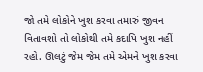જો તમે લોકોને ખુશ કરવા તમારું જીવન વિતાવશો તો લોકોથી તમે કદાપિ ખુશ નહીં રહો. ઊલટું જેમ જેમ તમે એમને ખુશ કરવા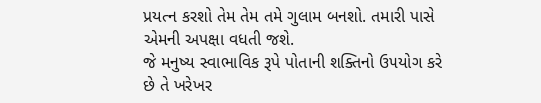પ્રયત્ન કરશો તેમ તેમ તમે ગુલામ બનશો. તમારી પાસે એમની અપક્ષા વધતી જશે.
જે મનુષ્ય સ્વાભાવિક રૂપે પોતાની શક્તિનો ઉ૫યોગ કરે છે તે ખરેખર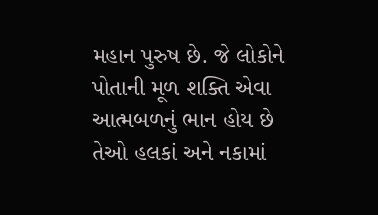મહાન પુરુષ છે. જે લોકોને પોતાની મૂળ શક્તિ એવા આત્મબળનું ભાન હોય છે તેઓ હલકાં અને નકામાં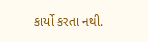કાર્યો કરતા નથી.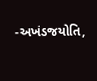-અખંડજયોતિ,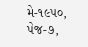મે-૧૯૫૦, પેજ-૭,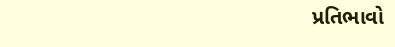પ્રતિભાવો